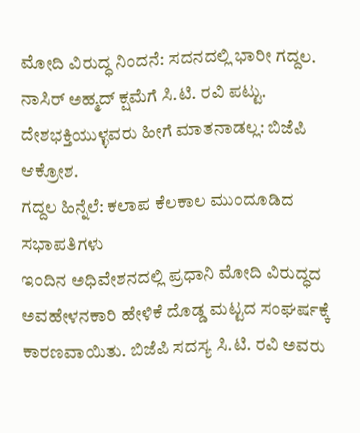ಮೋದಿ ವಿರುದ್ಧ ನಿಂದನೆ: ಸದನದಲ್ಲಿ ಭಾರೀ ಗದ್ದಲ.
ನಾಸಿರ್ ಅಹ್ಮದ್ ಕ್ಷಮೆಗೆ ಸಿ.ಟಿ. ರವಿ ಪಟ್ಟು.
ದೇಶಭಕ್ತಿಯುಳ್ಳವರು ಹೀಗೆ ಮಾತನಾಡಲ್ಲ: ಬಿಜೆಪಿ ಆಕ್ರೋಶ.
ಗದ್ದಲ ಹಿನ್ನೆಲೆ: ಕಲಾಪ ಕೆಲಕಾಲ ಮುಂದೂಡಿದ ಸಭಾಪತಿಗಳು
ಇಂದಿನ ಅಧಿವೇಶನದಲ್ಲಿ ಪ್ರಧಾನಿ ಮೋದಿ ವಿರುದ್ಧದ ಅವಹೇಳನಕಾರಿ ಹೇಳಿಕೆ ದೊಡ್ಡ ಮಟ್ಟದ ಸಂಘರ್ಷಕ್ಕೆ ಕಾರಣವಾಯಿತು. ಬಿಜೆಪಿ ಸದಸ್ಯ ಸಿ.ಟಿ. ರವಿ ಅವರು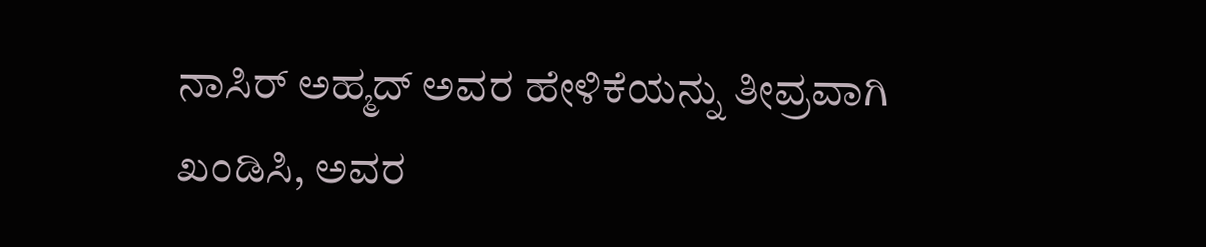ನಾಸಿರ್ ಅಹ್ಮದ್ ಅವರ ಹೇಳಿಕೆಯನ್ನು ತೀವ್ರವಾಗಿ ಖಂಡಿಸಿ, ಅವರ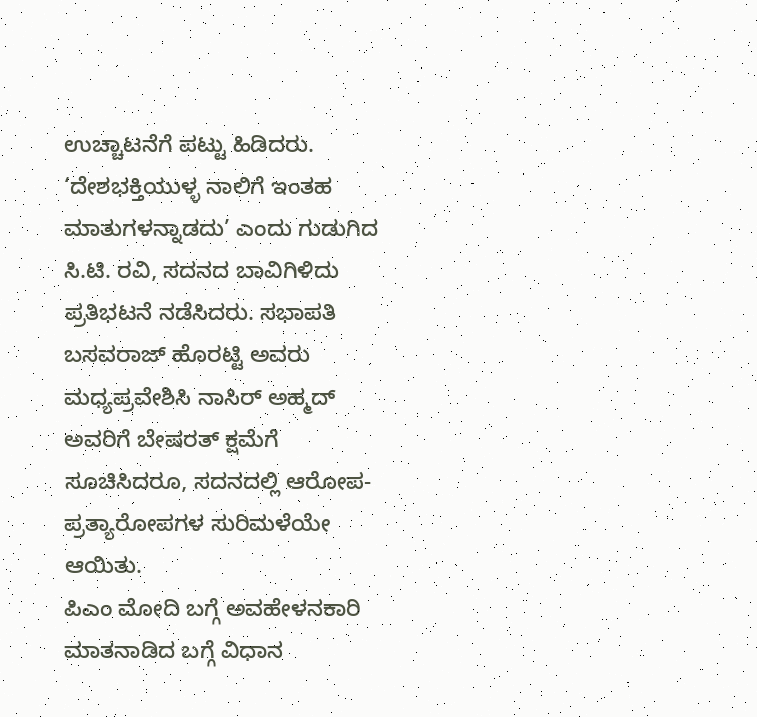ಉಚ್ಚಾಟನೆಗೆ ಪಟ್ಟು ಹಿಡಿದರು. ‘ದೇಶಭಕ್ತಿಯುಳ್ಳ ನಾಲಿಗೆ ಇಂತಹ ಮಾತುಗಳನ್ನಾಡದು’ ಎಂದು ಗುಡುಗಿದ ಸಿ.ಟಿ. ರವಿ, ಸದನದ ಬಾವಿಗಿಳಿದು ಪ್ರತಿಭಟನೆ ನಡೆಸಿದರು. ಸಭಾಪತಿ ಬಸವರಾಜ್ ಹೊರಟ್ಟಿ ಅವರು ಮಧ್ಯಪ್ರವೇಶಿಸಿ ನಾಸಿರ್ ಅಹ್ಮದ್ ಅವರಿಗೆ ಬೇಷರತ್ ಕ್ಷಮೆಗೆ ಸೂಚಿಸಿದರೂ, ಸದನದಲ್ಲಿ ಆರೋಪ-ಪ್ರತ್ಯಾರೋಪಗಳ ಸುರಿಮಳೆಯೇ ಆಯಿತು.
ಪಿಎಂ ಮೋದಿ ಬಗ್ಗೆ ಅವಹೇಳನಕಾರಿ ಮಾತನಾಡಿದ ಬಗ್ಗೆ ವಿಧಾನ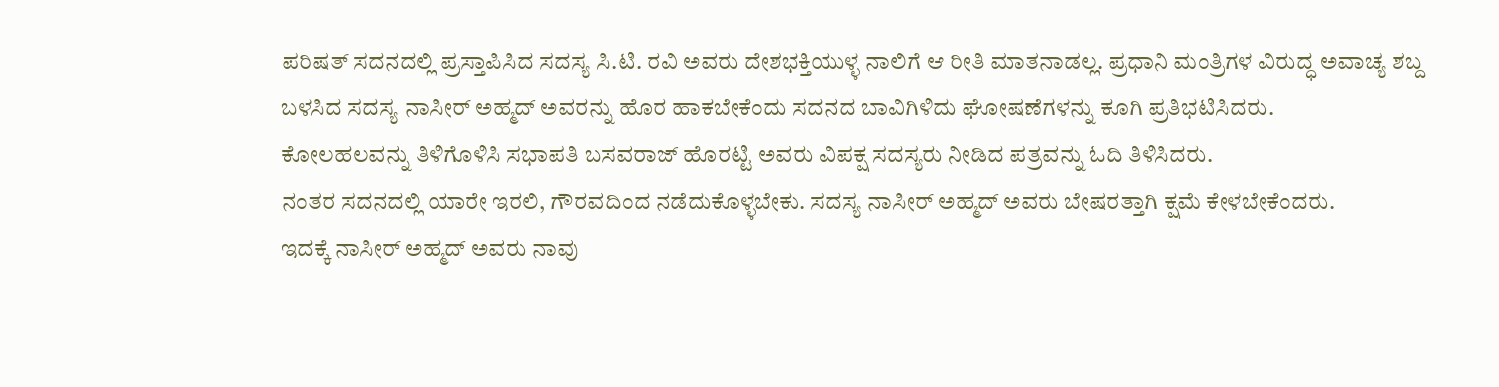ಪರಿಷತ್ ಸದನದಲ್ಲಿ ಪ್ರಸ್ತಾಪಿಸಿದ ಸದಸ್ಯ ಸಿ.ಟಿ. ರವಿ ಅವರು ದೇಶಭಕ್ತಿಯುಳ್ಳ ನಾಲಿಗೆ ಆ ರೀತಿ ಮಾತನಾಡಲ್ಲ. ಪ್ರಧಾನಿ ಮಂತ್ರಿಗಳ ವಿರುದ್ಧ ಅವಾಚ್ಯ ಶಬ್ದ ಬಳಸಿದ ಸದಸ್ಯ ನಾಸೀರ್ ಅಹ್ಮದ್ ಅವರನ್ನು ಹೊರ ಹಾಕಬೇಕೆಂದು ಸದನದ ಬಾವಿಗಿಳಿದು ಘೋಷಣೆಗಳನ್ನು ಕೂಗಿ ಪ್ರತಿಭಟಿಸಿದರು.
ಕೋಲಹಲವನ್ನು ತಿಳಿಗೊಳಿಸಿ ಸಭಾಪತಿ ಬಸವರಾಜ್ ಹೊರಟ್ಟಿ ಅವರು ವಿಪಕ್ಷ ಸದಸ್ಯರು ನೀಡಿದ ಪತ್ರವನ್ನು ಓದಿ ತಿಳಿಸಿದರು.
ನಂತರ ಸದನದಲ್ಲಿ ಯಾರೇ ಇರಲಿ, ಗೌರವದಿಂದ ನಡೆದುಕೊಳ್ಳಬೇಕು. ಸದಸ್ಯ ನಾಸೀರ್ ಅಹ್ಮದ್ ಅವರು ಬೇಷರತ್ತಾಗಿ ಕ್ಷಮೆ ಕೇಳಬೇಕೆಂದರು.
ಇದಕ್ಕೆ ನಾಸೀರ್ ಅಹ್ಮದ್ ಅವರು ನಾವು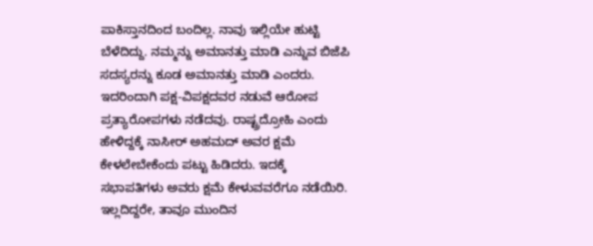ಪಾಕಿಸ್ತಾನದಿಂದ ಬಂದಿಲ್ಲ. ನಾವು ಇಲ್ಲಿಯೇ ಹುಟ್ಟಿ ಬೆಳೆದಿದ್ದು. ನಮ್ಮನ್ನು ಅಮಾನತ್ತು ಮಾಡಿ ಎನ್ನುವ ಬಿಜೆಪಿ ಸದಸ್ಯರನ್ನು ಕೂಡ ಅಮಾನತ್ತು ಮಾಡಿ ಎಂದರು. ಇದರಿಂದಾಗಿ ಪಕ್ಷ-ವಿಪಕ್ಷದವರ ನಡುವೆ ಆರೋಪ ಪ್ರತ್ಯಾರೋಪಗಳು ನಡೆದವು. ರಾಷ್ಟ್ರದ್ರೋಹಿ ಎಂದು ಹೇಳಿದ್ದಕ್ಕೆ ನಾಸೀರ್ ಅಹಮದ್ ಅವರ ಕ್ಷಮೆ ಕೇಳಲೇಬೇಕೆಂದು ಪಟ್ಟು ಹಿಡಿದರು. ಇದಕ್ಕೆ ಸಭಾಪತಿಗಳು ಅವರು ಕ್ಷಮೆ ಕೇಳುವವರೆಗೂ ನಡೆಯಿರಿ. ಇಲ್ಲದಿದ್ದರೇ, ತಾವೂ ಮುಂದಿನ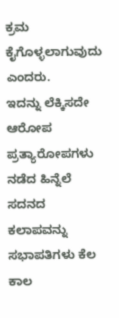ಕ್ರಮ ಕೈಗೊಳ್ಳಲಾಗುವುದು ಎಂದರು.
ಇದನ್ನು ಲೆಕ್ಕಿಸದೇ ಆರೋಪ ಪ್ರತ್ಯಾರೋಪಗಳು ನಡೆದ ಹಿನ್ನೆಲೆ ಸದನದ ಕಲಾಪವನ್ನು ಸಭಾಪತಿಗಳು ಕೆಲ ಕಾಲ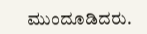ಮುಂದೂಡಿದರು.